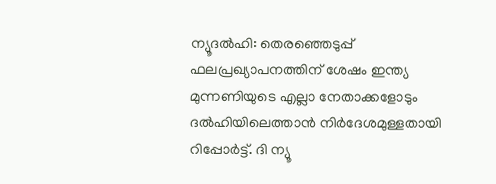ന്യൂദല്‍ഹി: തെരഞ്ഞെടുപ്പ് ഫലപ്രഖ്യാപനത്തിന് ശേഷം ഇന്ത്യ മുന്നണിയുടെ എല്ലാ നേതാക്കളോടും ദല്‍ഹിയിലെത്താന്‍ നിര്‍ദേശമുള്ളതായി റിപ്പോര്‍ട്ട്. ദി ന്യൂ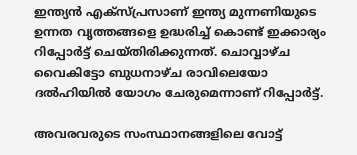ഇന്ത്യന്‍ എക്‌സ്പ്രസാണ് ഇന്ത്യ മുന്നണിയുടെ ഉന്നത വൃത്തങ്ങളെ ഉദ്ധരിച്ച് കൊണ്ട് ഇക്കാര്യം റിപ്പോര്‍ട്ട് ചെയ്തിരിക്കുന്നത്. ചൊവ്വാഴ്ച വൈകിട്ടോ ബുധനാഴ്ച രാവിലെയോ ദല്‍ഹിയില്‍ യോഗം ചേരുമെന്നാണ് റിപ്പോര്‍ട്ട്.

അവരവരുടെ സംസ്ഥാനങ്ങളിലെ വോട്ട്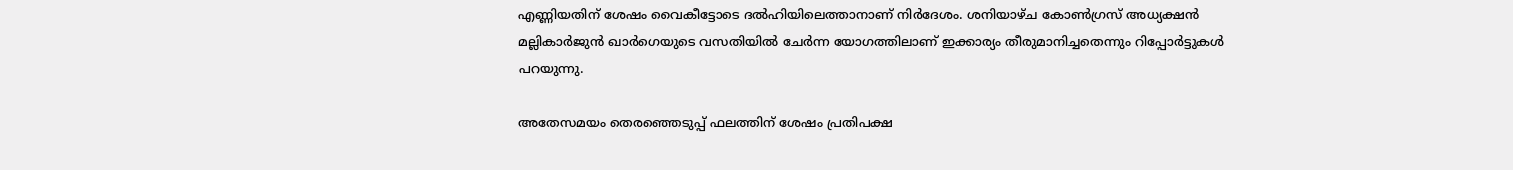എണ്ണിയതിന് ശേഷം വൈകീട്ടോടെ ദല്‍ഹിയിലെത്താനാണ് നിര്‍ദേശം. ശനിയാഴ്ച കോണ്‍ഗ്രസ് അധ്യക്ഷന്‍ മല്ലികാര്‍ജുന്‍ ഖാര്‍ഗെയുടെ വസതിയില്‍ ചേര്‍ന്ന യോഗത്തിലാണ് ഇക്കാര്യം തീരുമാനിച്ചതെന്നും റിപ്പോര്‍ട്ടുകള്‍ പറയുന്നു.

അതേസമയം തെരഞ്ഞെടുപ്പ് ഫലത്തിന് ശേഷം പ്രതിപക്ഷ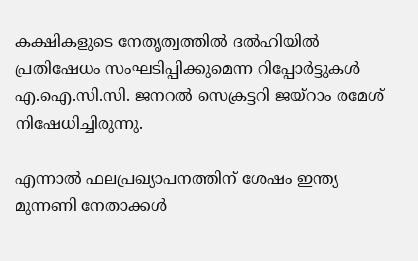കക്ഷികളുടെ നേതൃത്വത്തില്‍ ദല്‍ഹിയില്‍ പ്രതിഷേധം സംഘടിപ്പിക്കുമെന്ന റിപ്പോര്‍ട്ടുകള്‍ എ.ഐ.സി.സി. ജനറല്‍ സെക്രട്ടറി ജയ്‌റാം രമേശ് നിഷേധിച്ചിരുന്നു.

എന്നാല്‍ ഫലപ്രഖ്യാപനത്തിന് ശേഷം ഇന്ത്യ മുന്നണി നേതാക്കള്‍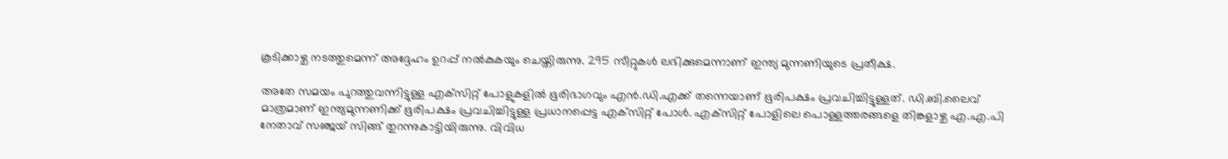കൂടിക്കാഴ്ച നടത്തുമെന്ന് അദ്ദേഹം ഉറപ്പ് നല്‍കുകയും ചെയ്തിരുന്നു. 295 സീറ്റുകള്‍ ലഭിക്കുമെന്നാണ് ഇന്ത്യ മുന്നണിയുടെ പ്രതീക്ഷ.

അതേ സമയം പുറത്തുവന്നിട്ടുള്ള എക്‌സിറ്റ് പോളുകളില്‍ ഭൂരിഭാഗവും എന്‍.ഡി.എക്ക് തന്നെയാണ് ഭൂരിപക്ഷം പ്രവചിച്ചിട്ടുള്ളത്. ഡി.ബി.ലൈവ് മാത്രമാണ് ഇന്ത്യമുന്നണിക്ക് ഭൂരിപക്ഷം പ്രവചിച്ചിട്ടുള്ള പ്രധാനപ്പെട്ട എക്‌സിറ്റ് പോള്‍. എക്‌സിറ്റ് പോളിലെ പൊള്ളത്തരങ്ങളെ തിങ്കളാഴ്ച എ.എ.പി നേതാവ് സഞ്ജയ് സിങ്ങ് തുറന്നുകാട്ടിയിരുന്നു. വിവിധ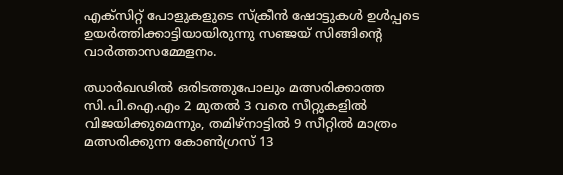എക്‌സിറ്റ് പോളുകളുടെ സ്‌ക്രീന്‍ ഷോട്ടുകള്‍ ഉള്‍പ്പടെ ഉയര്‍ത്തിക്കാട്ടിയായിരുന്നു സഞ്ജയ് സിങ്ങിന്റെ വാര്‍ത്താസമ്മേളനം.

ഝാര്‍ഖഢില്‍ ഒരിടത്തുപോലും മത്സരിക്കാത്ത സി.പി.ഐ.എം 2 മുതല്‍ 3 വരെ സീറ്റുകളില്‍ വിജയിക്കുമെന്നും, തമിഴ്‌നാട്ടില്‍ 9 സീറ്റില്‍ മാത്രം മത്സരിക്കുന്ന കോണ്‍ഗ്രസ് 13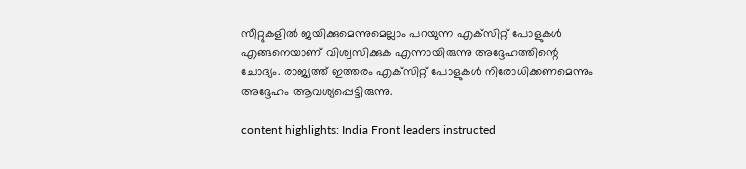സീറ്റുകളില്‍ ജയിക്കുമെന്നുമെല്ലാം പറയുന്ന എക്‌സിറ്റ് പോളുകള്‍ എങ്ങനെയാണ് വിശ്വസിക്കുക എന്നായിരുന്നു അദ്ദേഹത്തിന്റെ ചോദ്യം. രാജ്യത്ത് ഇത്തരം എക്‌സിറ്റ് പോളുകള്‍ നിരോധിക്കണമെന്നും അദ്ദേഹം ആവശ്യപ്പെട്ടിരുന്നു.

content highlights: India Front leaders instructed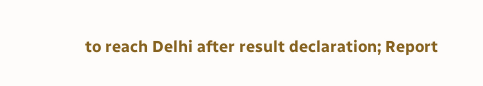to reach Delhi after result declaration; Report